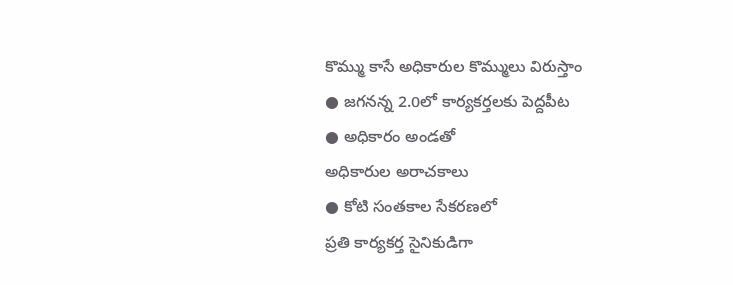కొమ్ము కాసే అధికారుల కొమ్ములు విరుస్తాం
● జగనన్న 2.0లో కార్యకర్తలకు పెద్దపీట
● అధికారం అండతో
అధికారుల అరాచకాలు
● కోటి సంతకాల సేకరణలో
ప్రతి కార్యకర్త సైనికుడిగా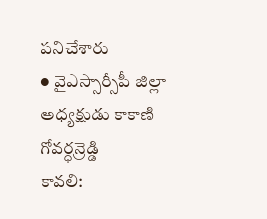పనిచేశారు
● వైఎస్సార్సీపీ జిల్లా అధ్యక్షుడు కాకాణి గోవర్ధన్రెడ్డి
కావలి: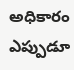అధికారం ఎప్పుడూ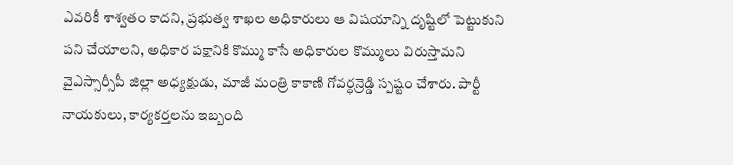ఎవరికీ శాశ్వతం కాదని, ప్రభుత్వ శాఖల అధికారులు ఆ విషయాన్ని దృష్టిలో పెట్టుకుని పని చేయాలని, అధికార పక్షానికి కొమ్ము కాసే అధికారుల కొమ్ములు విరుస్తామని వైఎస్సార్సీపీ జిల్లా అధ్యక్షుడు, మాజీ మంత్రి కాకాణి గోవర్ధన్రెడ్డి స్పష్టం చేశారు. పార్టీ నాయకులు, కార్యకర్తలను ఇబ్బంది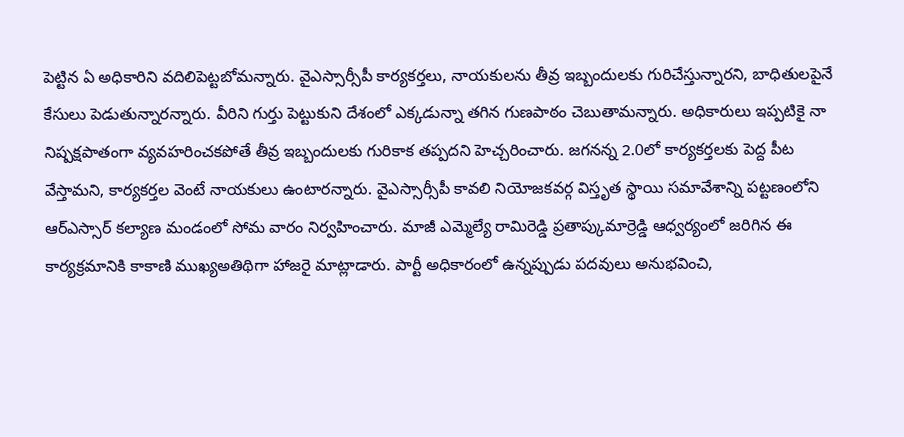పెట్టిన ఏ అధికారిని వదిలిపెట్టబోమన్నారు. వైఎస్సార్సీపీ కార్యకర్తలు, నాయకులను తీవ్ర ఇబ్బందులకు గురిచేస్తున్నారని, బాధితులపైనే కేసులు పెడుతున్నారన్నారు. వీరిని గుర్తు పెట్టుకుని దేశంలో ఎక్కడున్నా తగిన గుణపాఠం చెబుతామన్నారు. అధికారులు ఇప్పటికై నా నిష్పక్షపాతంగా వ్యవహరించకపోతే తీవ్ర ఇబ్బందులకు గురికాక తప్పదని హెచ్చరించారు. జగనన్న 2.0లో కార్యకర్తలకు పెద్ద పీట వేస్తామని, కార్యకర్తల వెంటే నాయకులు ఉంటారన్నారు. వైఎస్సార్సీపీ కావలి నియోజకవర్గ విస్తృత స్థాయి సమావేశాన్ని పట్టణంలోని ఆర్ఎస్సార్ కల్యాణ మండంలో సోమ వారం నిర్వహించారు. మాజీ ఎమ్మెల్యే రామిరెడ్డి ప్రతాప్కుమార్రెడ్డి ఆధ్వర్యంలో జరిగిన ఈ కార్యక్రమానికి కాకాణి ముఖ్యఅతిథిగా హాజరై మాట్లాడారు. పార్టీ అధికారంలో ఉన్నప్పుడు పదవులు అనుభవించి,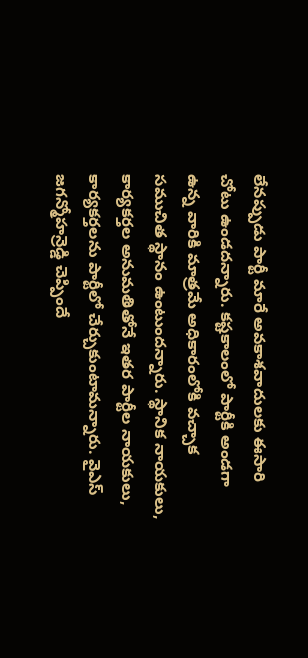లేనప్పుడు పార్టీ మారే అవకాశవాదులకు ఈసారి చోటు ఉండదన్నారు. కష్టకాలంలో పార్టీకి అండగా ఉన్న వారికి మాత్రమే అధికారంలోకి వచ్చాక సముచిత స్థానం ఉంటుందన్నారు. స్థానిక నాయకులు, కార్యకర్తల అనుమతితోనే ఇతర పార్టీల నాయకులు, కార్యకర్తలను పార్టీలో చేర్చుకుంటామన్నారు. వైఎస్ జగన్మోహన్రెడ్డి చెప్పిందే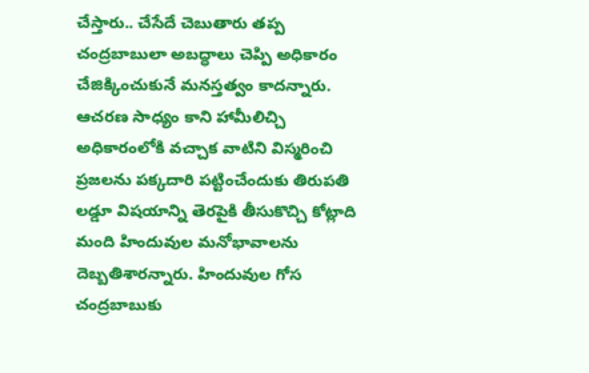చేస్తారు.. చేసేదే చెబుతారు తప్ప చంద్రబాబులా అబద్ధాలు చెప్పి అధికారం చేజిక్కించుకునే మనస్తత్వం కాదన్నారు. ఆచరణ సాధ్యం కాని హామీలిచ్చి అధికారంలోకి వచ్చాక వాటిని విస్మరించి ప్రజలను పక్కదారి పట్టించేందుకు తిరుపతి లడ్డూ విషయాన్ని తెరపైకి తీసుకొచ్చి కోట్లాది మంది హిందువుల మనోభావాలను దెబ్బతిశారన్నారు. హిందువుల గోస చంద్రబాబుకు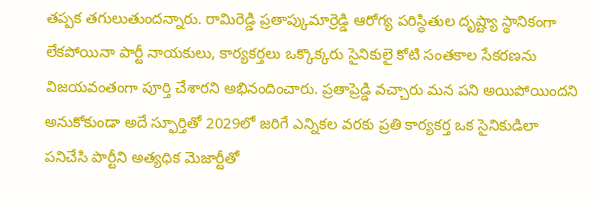తప్పక తగులుతుందన్నారు. రామిరెడ్డి ప్రతాప్కుమార్రెడ్డి ఆరోగ్య పరిస్థితుల దృష్ట్యా స్థానికంగా లేకపోయినా పార్టీ నాయకులు, కార్యకర్తలు ఒక్కొక్కరు సైనికులై కోటి సంతకాల సేకరణను విజయవంతంగా పూర్తి చేశారని అభినందించారు. ప్రతాప్రెడ్డి వచ్చారు మన పని అయిపోయిందని అనుకోకుండా అదే స్ఫూర్తితో 2029లో జరిగే ఎన్నికల వరకు ప్రతి కార్యకర్త ఒక సైనికుడిలా పనిచేసి పార్టీని అత్యధిక మెజార్టీతో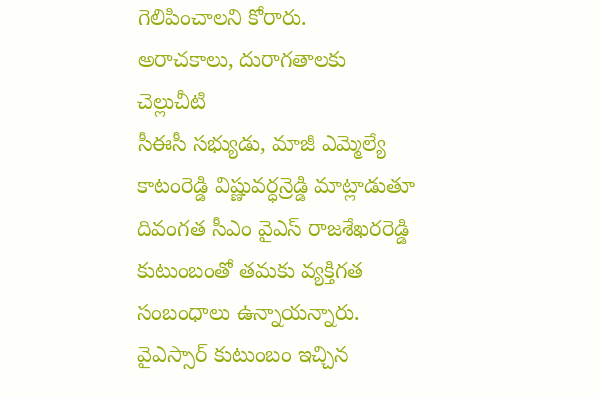గెలిపించాలని కోరారు.
అరాచకాలు, దురాగతాలకు చెల్లుచీటి
సీఈసీ సభ్యుడు, మాజీ ఎమ్మెల్యే కాటంరెడ్డి విష్ణువర్ధన్రెడ్డి మాట్లాడుతూ దివంగత సీఎం వైఎస్ రాజశేఖరరెడ్డి కుటుంబంతో తమకు వ్యక్తిగత సంబంధాలు ఉన్నాయన్నారు. వైఎస్సార్ కుటుంబం ఇచ్చిన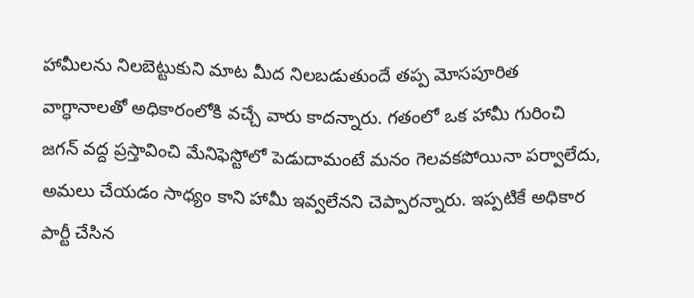హామీలను నిలబెట్టుకుని మాట మీద నిలబడుతుందే తప్ప మోసపూరిత వాగ్ధానాలతో అధికారంలోకి వచ్చే వారు కాదన్నారు. గతంలో ఒక హామీ గురించి జగన్ వద్ద ప్రస్తావించి మేనిఫెస్టోలో పెడుదామంటే మనం గెలవకపోయినా పర్వాలేదు, అమలు చేయడం సాధ్యం కాని హామీ ఇవ్వలేనని చెప్పారన్నారు. ఇప్పటికే అధికార పార్టీ చేసిన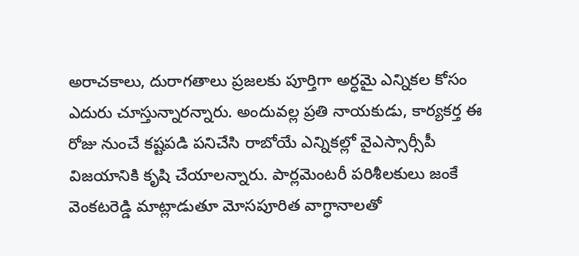అరాచకాలు, దురాగతాలు ప్రజలకు పూర్తిగా అర్ధమై ఎన్నికల కోసం ఎదురు చూస్తున్నారన్నారు. అందువల్ల ప్రతి నాయకుడు, కార్యకర్త ఈ రోజు నుంచే కష్టపడి పనిచేసి రాబోయే ఎన్నికల్లో వైఎస్సార్సీపీ విజయానికి కృషి చేయాలన్నారు. పార్లమెంటరీ పరిశీలకులు జంకే వెంకటరెడ్డి మాట్లాడుతూ మోసపూరిత వాగ్ధానాలతో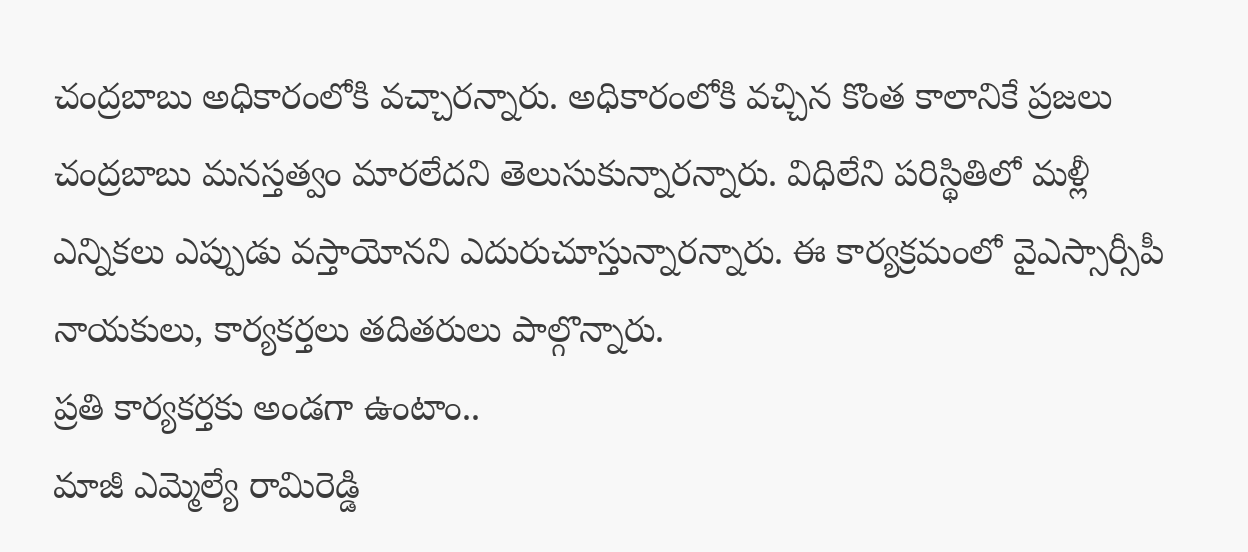చంద్రబాబు అధికారంలోకి వచ్చారన్నారు. అధికారంలోకి వచ్చిన కొంత కాలానికే ప్రజలు చంద్రబాబు మనస్తత్వం మారలేదని తెలుసుకున్నారన్నారు. విధిలేని పరిస్థితిలో మళ్లీ ఎన్నికలు ఎప్పుడు వస్తాయోనని ఎదురుచూస్తున్నారన్నారు. ఈ కార్యక్రమంలో వైఎస్సార్సీపీ నాయకులు, కార్యకర్తలు తదితరులు పాల్గొన్నారు.
ప్రతి కార్యకర్తకు అండగా ఉంటాం..
మాజీ ఎమ్మెల్యే రామిరెడ్డి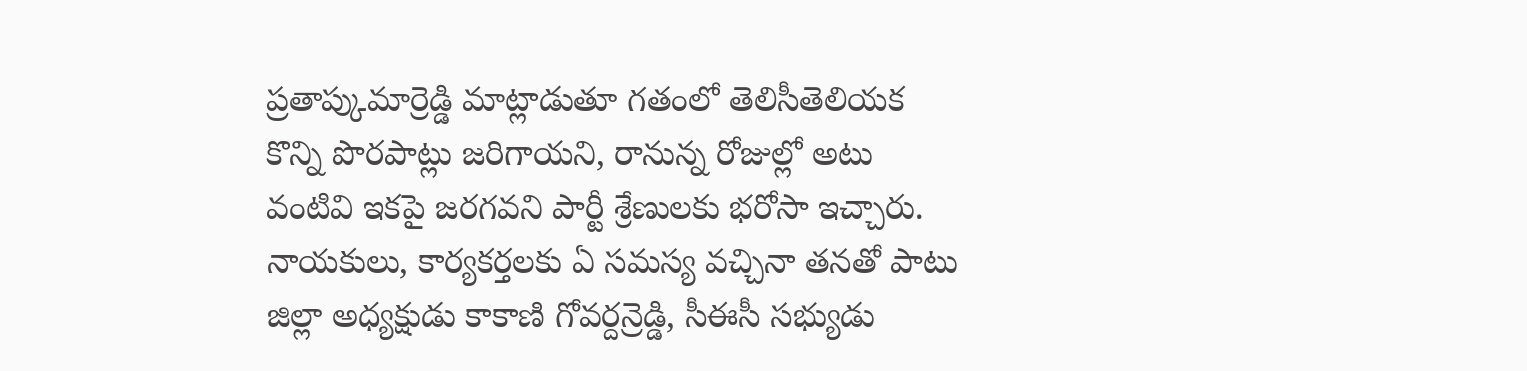ప్రతాప్కుమార్రెడ్డి మాట్లాడుతూ గతంలో తెలిసీతెలియక కొన్ని పొరపాట్లు జరిగాయని, రానున్న రోజుల్లో అటు వంటివి ఇకపై జరగవని పార్టీ శ్రేణులకు భరోసా ఇచ్చారు. నాయకులు, కార్యకర్తలకు ఏ సమస్య వచ్చినా తనతో పాటు జిల్లా అధ్యక్షుడు కాకాణి గోవర్దన్రెడ్డి, సీఈసీ సభ్యుడు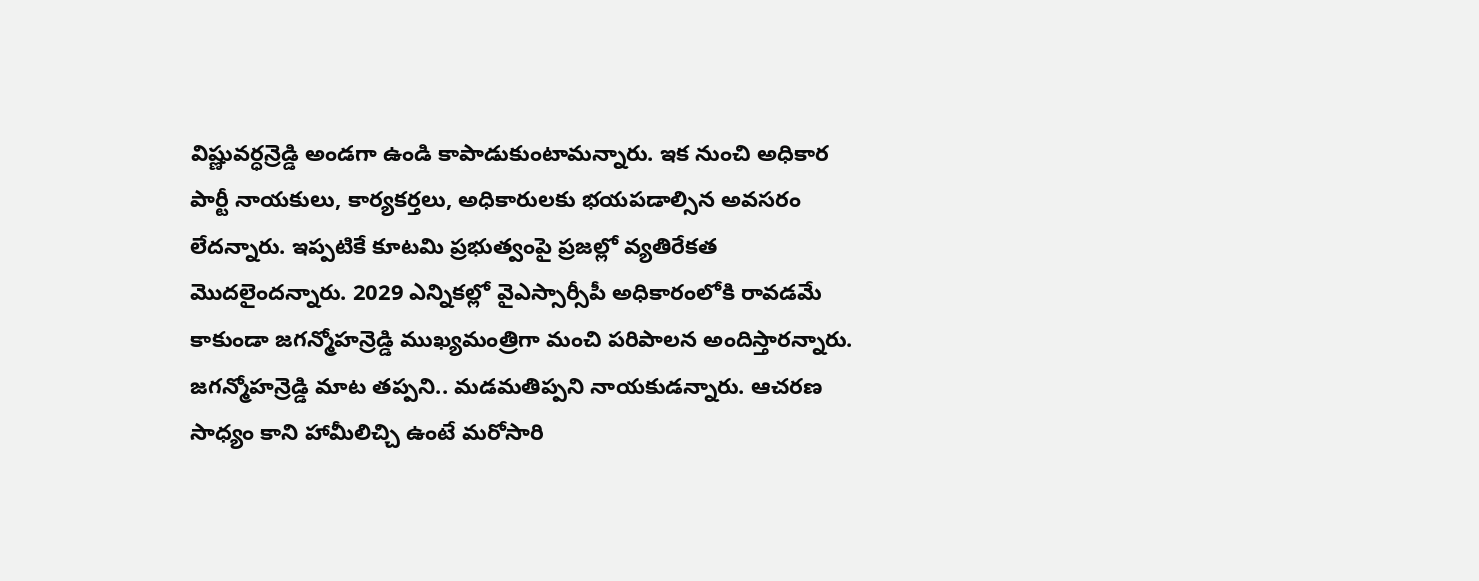విష్ణువర్ధన్రెడ్డి అండగా ఉండి కాపాడుకుంటామన్నారు. ఇక నుంచి అధికార పార్టీ నాయకులు, కార్యకర్తలు, అధికారులకు భయపడాల్సిన అవసరం లేదన్నారు. ఇప్పటికే కూటమి ప్రభుత్వంపై ప్రజల్లో వ్యతిరేకత మొదలైందన్నారు. 2029 ఎన్నికల్లో వైఎస్సార్సీపీ అధికారంలోకి రావడమే కాకుండా జగన్మోహన్రెడ్డి ముఖ్యమంత్రిగా మంచి పరిపాలన అందిస్తారన్నారు. జగన్మోహన్రెడ్డి మాట తప్పని.. మడమతిప్పని నాయకుడన్నారు. ఆచరణ సాధ్యం కాని హామీలిచ్చి ఉంటే మరోసారి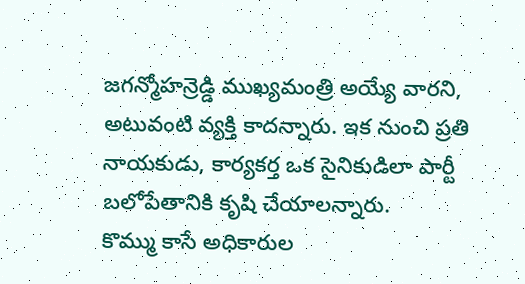జగన్మోహన్రెడ్డి ముఖ్యమంత్రి అయ్యే వారని, అటువంటి వ్యక్తి కాదన్నారు. ఇక నుంచి ప్రతి నాయకుడు, కార్యకర్త ఒక సైనికుడిలా పార్టీ బలోపేతానికి కృషి చేయాలన్నారు.
కొమ్ము కాసే అధికారుల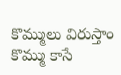కొమ్ములు విరుస్తాం
కొమ్ము కాసే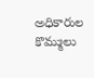అధికారుల కొమ్ములు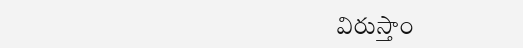విరుస్తాం